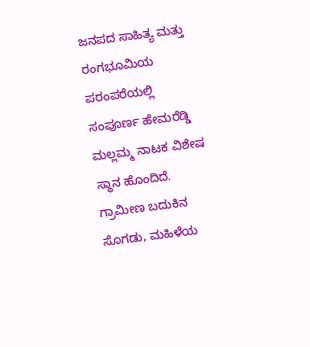ಜನಪದ ಸಾಹಿತ್ಯ ಮತ್ತು ರಂಗಭೂಮಿಯ ಪರಂಪರೆಯಲ್ಲಿ ಸಂಪೂರ್ಣ ಹೇಮರೆಡ್ಡಿ ಮಲ್ಲಮ್ಮ ನಾಟಕ ವಿಶೇಷ ಸ್ಥಾನ ಹೊಂದಿದೆ. ಗ್ರಾಮೀಣ ಬದುಕಿನ ಸೊಗಡು, ಮಹಿಳೆಯ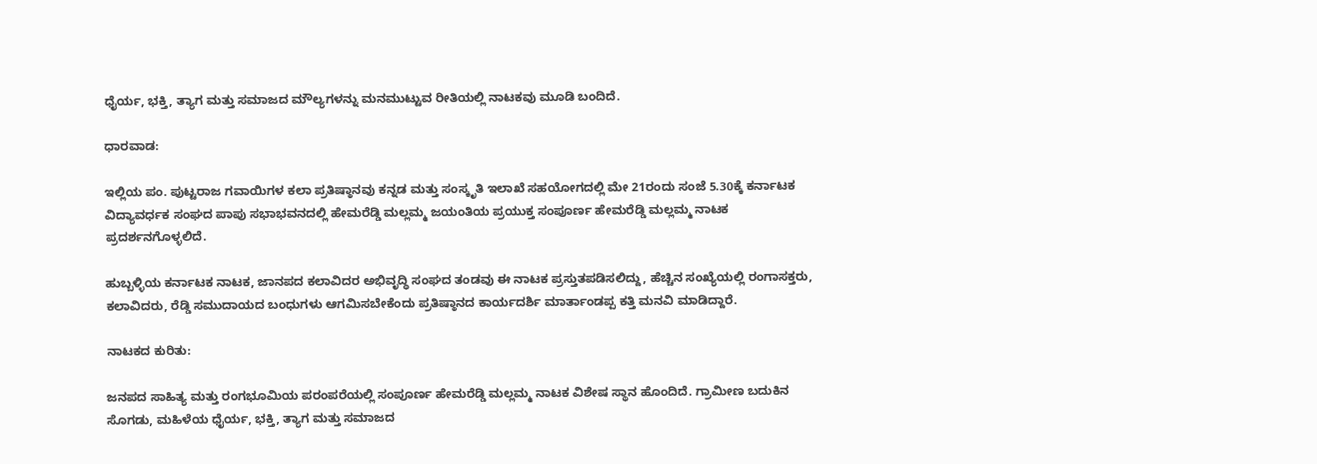ಧೈರ್ಯ, ಭಕ್ತಿ, ತ್ಯಾಗ ಮತ್ತು ಸಮಾಜದ ಮೌಲ್ಯಗಳನ್ನು ಮನಮುಟ್ಟುವ ರೀತಿಯಲ್ಲಿ ನಾಟಕವು ಮೂಡಿ ಬಂದಿದೆ.

ಧಾರವಾಡ:

ಇಲ್ಲಿಯ ಪಂ. ಪುಟ್ಟರಾಜ ಗವಾಯಿಗಳ ಕಲಾ ಪ್ರತಿಷ್ಠಾನವು ಕನ್ನಡ ಮತ್ತು ಸಂಸ್ಕೃತಿ ಇಲಾಖೆ ಸಹಯೋಗದಲ್ಲಿ ಮೇ 21ರಂದು ಸಂಜೆ 5.30ಕ್ಕೆ ಕರ್ನಾಟಕ ವಿದ್ಯಾವರ್ಧಕ ಸಂಘದ ಪಾಪು ಸಭಾಭವನದಲ್ಲಿ ಹೇಮರೆಡ್ಡಿ ಮಲ್ಲಮ್ಮ ಜಯಂತಿಯ ಪ್ರಯುಕ್ತ ಸಂಪೂರ್ಣ ಹೇಮರೆಡ್ಡಿ ಮಲ್ಲಮ್ಮ ನಾಟಕ ಪ್ರದರ್ಶನಗೊಳ್ಳಲಿದೆ.

ಹುಬ್ಬಳ್ಳಿಯ ಕರ್ನಾಟಕ ನಾಟಕ, ಜಾನಪದ ಕಲಾವಿದರ ಅಭಿವೃದ್ಧಿ ಸಂಘದ ತಂಡವು ಈ ನಾಟಕ ಪ್ರಸ್ತುತಪಡಿಸಲಿದ್ದು, ಹೆಚ್ಚಿನ ಸಂಖ್ಯೆಯಲ್ಲಿ ರಂಗಾಸಕ್ತರು, ಕಲಾವಿದರು, ರೆಡ್ಡಿ ಸಮುದಾಯದ ಬಂಧುಗಳು ಆಗಮಿಸಬೇಕೆಂದು ಪ್ರತಿಷ್ಠಾನದ ಕಾರ್ಯದರ್ಶಿ ಮಾರ್ತಾಂಡಪ್ಪ ಕತ್ತಿ ಮನವಿ ಮಾಡಿದ್ದಾರೆ.

ನಾಟಕದ ಕುರಿತು:

ಜನಪದ ಸಾಹಿತ್ಯ ಮತ್ತು ರಂಗಭೂಮಿಯ ಪರಂಪರೆಯಲ್ಲಿ ಸಂಪೂರ್ಣ ಹೇಮರೆಡ್ಡಿ ಮಲ್ಲಮ್ಮ ನಾಟಕ ವಿಶೇಷ ಸ್ಥಾನ ಹೊಂದಿದೆ. ಗ್ರಾಮೀಣ ಬದುಕಿನ ಸೊಗಡು, ಮಹಿಳೆಯ ಧೈರ್ಯ, ಭಕ್ತಿ, ತ್ಯಾಗ ಮತ್ತು ಸಮಾಜದ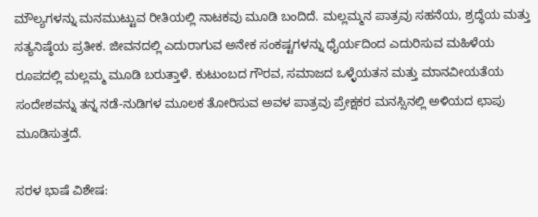ಮೌಲ್ಯಗಳನ್ನು ಮನಮುಟ್ಟುವ ರೀತಿಯಲ್ಲಿ ನಾಟಕವು ಮೂಡಿ ಬಂದಿದೆ. ಮಲ್ಲಮ್ಮನ ಪಾತ್ರವು ಸಹನೆಯ, ಶ್ರದ್ಧೆಯ ಮತ್ತು ಸತ್ಯನಿಷ್ಠೆಯ ಪ್ರತೀಕ. ಜೀವನದಲ್ಲಿ ಎದುರಾಗುವ ಅನೇಕ ಸಂಕಷ್ಟಗಳನ್ನು ಧೈರ್ಯದಿಂದ ಎದುರಿಸುವ ಮಹಿಳೆಯ ರೂಪದಲ್ಲಿ ಮಲ್ಲಮ್ಮ ಮೂಡಿ ಬರುತ್ತಾಳೆ. ಕುಟುಂಬದ ಗೌರವ, ಸಮಾಜದ ಒಳ್ಳೆಯತನ ಮತ್ತು ಮಾನವೀಯತೆಯ ಸಂದೇಶವನ್ನು ತನ್ನ ನಡೆ-ನುಡಿಗಳ ಮೂಲಕ ತೋರಿಸುವ ಅವಳ ಪಾತ್ರವು ಪ್ರೇಕ್ಷಕರ ಮನಸ್ಸಿನಲ್ಲಿ ಅಳಿಯದ ಛಾಪು ಮೂಡಿಸುತ್ತದೆ.

ಸರಳ ಭಾಷೆ ವಿಶೇಷ: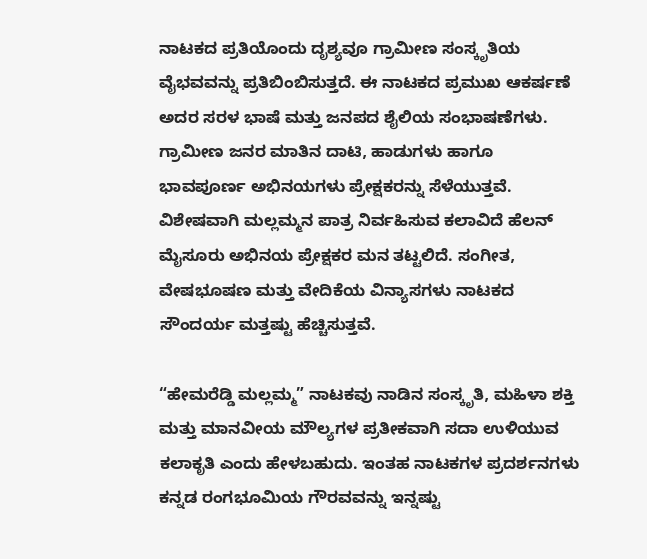ನಾಟಕದ ಪ್ರತಿಯೊಂದು ದೃಶ್ಯವೂ ಗ್ರಾಮೀಣ ಸಂಸ್ಕೃತಿಯ ವೈಭವವನ್ನು ಪ್ರತಿಬಿಂಬಿಸುತ್ತದೆ. ಈ ನಾಟಕದ ಪ್ರಮುಖ ಆಕರ್ಷಣೆ ಅದರ ಸರಳ ಭಾಷೆ ಮತ್ತು ಜನಪದ ಶೈಲಿಯ ಸಂಭಾಷಣೆಗಳು. ಗ್ರಾಮೀಣ ಜನರ ಮಾತಿನ ದಾಟಿ, ಹಾಡುಗಳು ಹಾಗೂ ಭಾವಪೂರ್ಣ ಅಭಿನಯಗಳು ಪ್ರೇಕ್ಷಕರನ್ನು ಸೆಳೆಯುತ್ತವೆ. ವಿಶೇಷವಾಗಿ ಮಲ್ಲಮ್ಮನ ಪಾತ್ರ ನಿರ್ವಹಿಸುವ ಕಲಾವಿದೆ ಹೆಲನ್ ಮೈಸೂರು ಅಭಿನಯ ಪ್ರೇಕ್ಷಕರ ಮನ ತಟ್ಟಲಿದೆ. ಸಂಗೀತ, ವೇಷಭೂಷಣ ಮತ್ತು ವೇದಿಕೆಯ ವಿನ್ಯಾಸಗಳು ನಾಟಕದ ಸೌಂದರ್ಯ ಮತ್ತಷ್ಟು ಹೆಚ್ಚಿಸುತ್ತವೆ.

“ಹೇಮರೆಡ್ಡಿ ಮಲ್ಲಮ್ಮ” ನಾಟಕವು ನಾಡಿನ ಸಂಸ್ಕೃತಿ, ಮಹಿಳಾ ಶಕ್ತಿ ಮತ್ತು ಮಾನವೀಯ ಮೌಲ್ಯಗಳ ಪ್ರತೀಕವಾಗಿ ಸದಾ ಉಳಿಯುವ ಕಲಾಕೃತಿ ಎಂದು ಹೇಳಬಹುದು. ಇಂತಹ ನಾಟಕಗಳ ಪ್ರದರ್ಶನಗಳು ಕನ್ನಡ ರಂಗಭೂಮಿಯ ಗೌರವವನ್ನು ಇನ್ನಷ್ಟು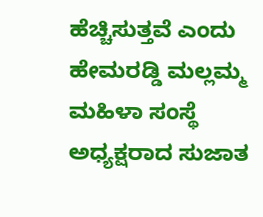ಹೆಚ್ಚಿಸುತ್ತವೆ ಎಂದು ಹೇಮರಡ್ಡಿ ಮಲ್ಲಮ್ಮ ಮಹಿಳಾ ಸಂಸ್ಥೆ ಅಧ್ಯಕ್ಷರಾದ ಸುಜಾತ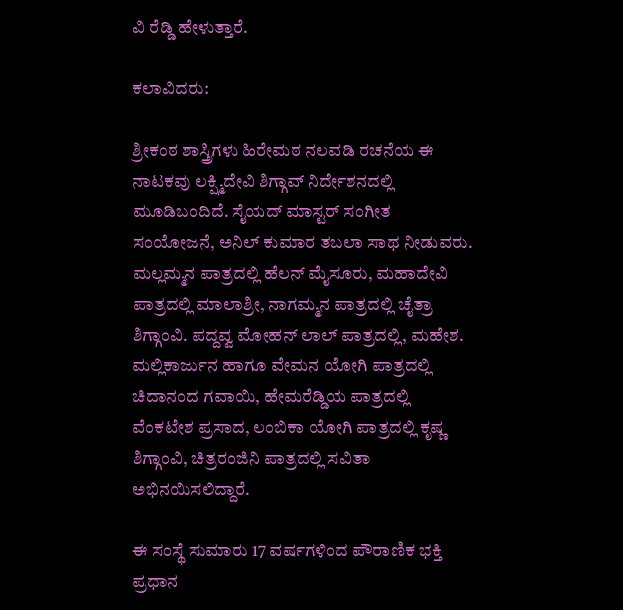ವಿ ರೆಡ್ಡಿ ಹೇಳುತ್ತಾರೆ.

ಕಲಾವಿದರು:

ಶ್ರೀಕಂಠ ಶಾಸ್ತ್ರಿಗಳು ಹಿರೇಮಠ ನಲವಡಿ ರಚನೆಯ ಈ ನಾಟಕವು ಲಕ್ಷ್ಮಿದೇವಿ ಶಿಗ್ಗಾವ್ ನಿರ್ದೇಶನದಲ್ಲಿ ಮೂಡಿಬಂದಿದೆ. ಸೈಯದ್ ಮಾಸ್ಟರ್ ಸಂಗೀತ ಸಂಯೋಜನೆ, ಅನಿಲ್ ಕುಮಾರ ತಬಲಾ ಸಾಥ ನೀಡುವರು. ಮಲ್ಲಮ್ಮನ ಪಾತ್ರದಲ್ಲಿ ಹೆಲನ್ ಮೈಸೂರು, ಮಹಾದೇವಿ ಪಾತ್ರದಲ್ಲಿ ಮಾಲಾಶ್ರೀ, ನಾಗಮ್ಮನ ಪಾತ್ರದಲ್ಲಿ ಚೈತ್ರಾ ಶಿಗ್ಗಾಂವಿ. ಪದ್ದವ್ವ ಮೋಹನ್ ಲಾಲ್ ಪಾತ್ರದಲ್ಲಿ, ಮಹೇಶ. ಮಲ್ಲಿಕಾರ್ಜುನ ಹಾಗೂ ವೇಮನ ಯೋಗಿ ಪಾತ್ರದಲ್ಲಿ ಚಿದಾನಂದ ಗವಾಯಿ, ಹೇಮರೆಡ್ಡಿಯ ಪಾತ್ರದಲ್ಲಿ ವೆಂಕಟೇಶ ಪ್ರಸಾದ, ಲಂಬಿಕಾ ಯೋಗಿ ಪಾತ್ರದಲ್ಲಿ ಕೃಷ್ಣ ಶಿಗ್ಗಾಂವಿ, ಚಿತ್ರರಂಜಿನಿ ಪಾತ್ರದಲ್ಲಿ ಸವಿತಾ ಅಭಿನಯಿಸಲಿದ್ದಾರೆ.

ಈ ಸಂಸ್ಥೆ ಸುಮಾರು 17 ವರ್ಷಗಳಿಂದ ಪೌರಾಣಿಕ ಭಕ್ತಿ ಪ್ರಧಾನ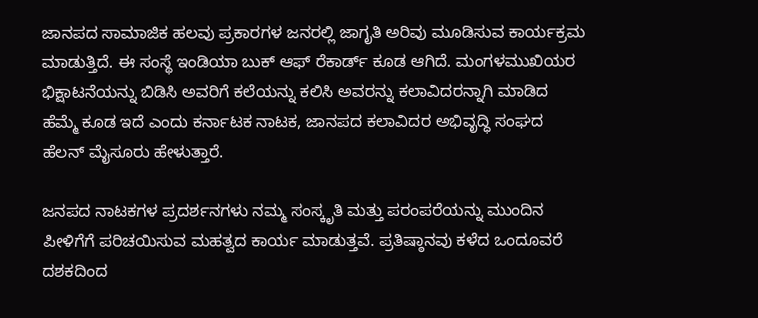ಜಾನಪದ ಸಾಮಾಜಿಕ ಹಲವು ಪ್ರಕಾರಗಳ ಜನರಲ್ಲಿ ಜಾಗೃತಿ ಅರಿವು ಮೂಡಿಸುವ ಕಾರ್ಯಕ್ರಮ ಮಾಡುತ್ತಿದೆ. ಈ ಸಂಸ್ಥೆ ಇಂಡಿಯಾ ಬುಕ್ ಆಫ್ ರೆಕಾರ್ಡ್ ಕೂಡ ಆಗಿದೆ. ಮಂಗಳಮುಖಿಯರ ಭಿಕ್ಷಾಟನೆಯನ್ನು ಬಿಡಿಸಿ ಅವರಿಗೆ ಕಲೆಯನ್ನು ಕಲಿಸಿ ಅವರನ್ನು ಕಲಾವಿದರನ್ನಾಗಿ ಮಾಡಿದ ಹೆಮ್ಮೆ ಕೂಡ ಇದೆ ಎಂದು ಕರ್ನಾಟಕ ನಾಟಕ, ಜಾನಪದ ಕಲಾವಿದರ ಅಭಿವೃದ್ಧಿ ಸಂಘದ ಹೆಲನ್ ಮೈಸೂರು ಹೇಳುತ್ತಾರೆ.

ಜನಪದ ನಾಟಕಗಳ ಪ್ರದರ್ಶನಗಳು ನಮ್ಮ ಸಂಸ್ಕೃತಿ ಮತ್ತು ಪರಂಪರೆಯನ್ನು ಮುಂದಿನ ಪೀಳಿಗೆಗೆ ಪರಿಚಯಿಸುವ ಮಹತ್ವದ ಕಾರ್ಯ ಮಾಡುತ್ತವೆ. ಪ್ರತಿಷ್ಠಾನವು ಕಳೆದ ಒಂದೂವರೆ ದಶಕದಿಂದ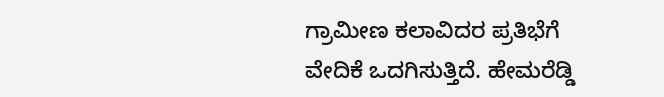ಗ್ರಾಮೀಣ ಕಲಾವಿದರ ಪ್ರತಿಭೆಗೆ ವೇದಿಕೆ ಒದಗಿಸುತ್ತಿದೆ. ಹೇಮರೆಡ್ಡಿ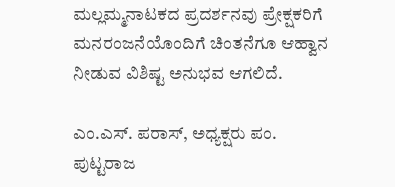ಮಲ್ಲಮ್ಮನಾಟಕದ ಪ್ರದರ್ಶನವು ಪ್ರೇಕ್ಷಕರಿಗೆ ಮನರಂಜನೆಯೊಂದಿಗೆ ಚಿಂತನೆಗೂ ಆಹ್ವಾನ ನೀಡುವ ವಿಶಿಷ್ಟ ಅನುಭವ ಆಗಲಿದೆ.

ಎಂ.ಎಸ್‌. ಪರಾಸ್‌, ಅಧ್ಯಕ್ಷರು ಪಂ. ಪುಟ್ಟರಾಜ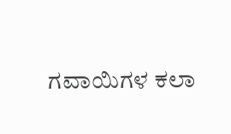ಗವಾಯಿಗಳ ಕಲಾ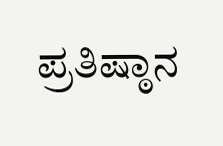ಪ್ರತಿಷ್ಠಾನ